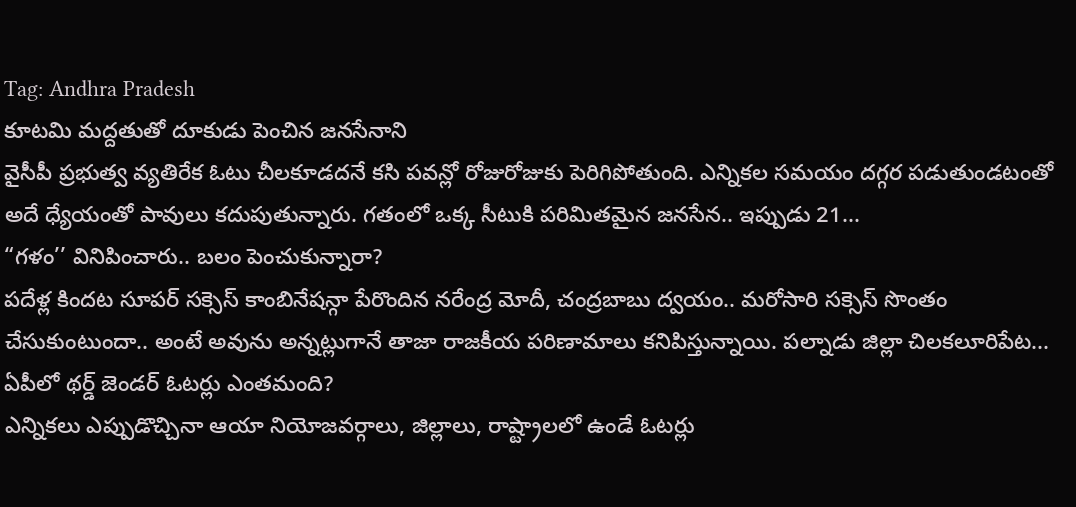Tag: Andhra Pradesh
కూటమి మద్దతుతో దూకుడు పెంచిన జనసేనాని
వైసీపీ ప్రభుత్వ వ్యతిరేక ఓటు చీలకూడదనే కసి పవన్లో రోజురోజుకు పెరిగిపోతుంది. ఎన్నికల సమయం దగ్గర పడుతుండటంతో అదే ధ్యేయంతో పావులు కదుపుతున్నారు. గతంలో ఒక్క సీటుకి పరిమితమైన జనసేన.. ఇప్పుడు 21...
“గళం’’ వినిపించారు.. బలం పెంచుకున్నారా?
పదేళ్ల కిందట సూపర్ సక్సెస్ కాంబినేషన్గా పేరొందిన నరేంద్ర మోదీ, చంద్రబాబు ద్వయం.. మరోసారి సక్సెస్ సొంతం చేసుకుంటుందా.. అంటే అవును అన్నట్లుగానే తాజా రాజకీయ పరిణామాలు కనిపిస్తున్నాయి. పల్నాడు జిల్లా చిలకలూరిపేట...
ఏపీలో థర్డ్ జెండర్ ఓటర్లు ఎంతమంది?
ఎన్నికలు ఎప్పుడొచ్చినా ఆయా నియోజవర్గాలు, జిల్లాలు, రాష్ట్రాలలో ఉండే ఓటర్లు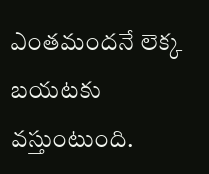ఎంతమందనే లెక్క బయటకు వస్తుంటుంది.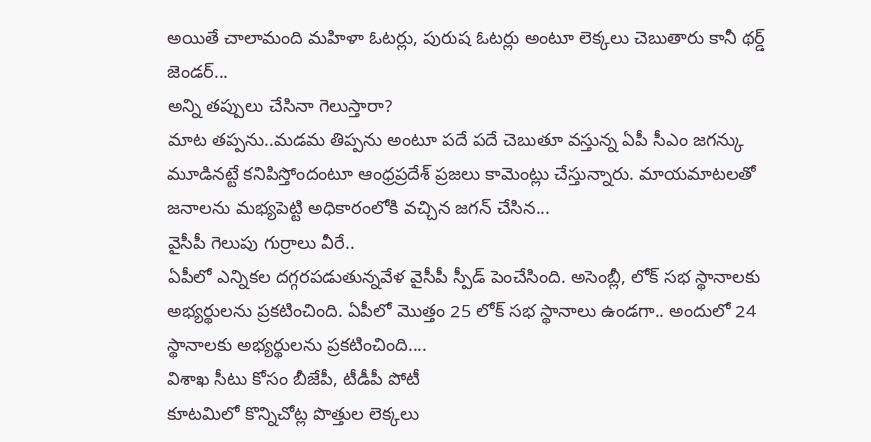అయితే చాలామంది మహిళా ఓటర్లు, పురుష ఓటర్లు అంటూ లెక్కలు చెబుతారు కానీ థర్డ్ జెండర్...
అన్ని తప్పులు చేసినా గెలుస్తారా?
మాట తప్పను..మడమ తిప్పను అంటూ పదే పదే చెబుతూ వస్తున్న ఏపీ సీఎం జగన్కు మూడినట్టే కనిపిస్తోందంటూ ఆంధ్రప్రదేశ్ ప్రజలు కామెంట్లు చేస్తున్నారు. మాయమాటలతో జనాలను మభ్యపెట్టి అధికారంలోకి వచ్చిన జగన్ చేసిన...
వైసీపీ గెలుపు గుర్రాలు వీరే..
ఏపీలో ఎన్నికల దగ్గరపడుతున్నవేళ వైసీపీ స్పీడ్ పెంచేసింది. అసెంబ్లీ, లోక్ సభ స్థానాలకు అభ్యర్థులను ప్రకటించింది. ఏపీలో మొత్తం 25 లోక్ సభ స్థానాలు ఉండగా.. అందులో 24 స్థానాలకు అభ్యర్థులను ప్రకటించింది....
విశాఖ సీటు కోసం బీజేపీ, టీడీపీ పోటీ
కూటమిలో కొన్నిచోట్ల పొత్తుల లెక్కలు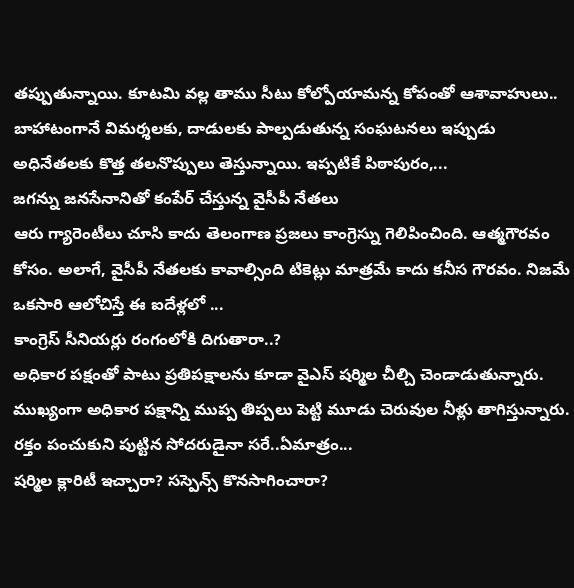తప్పుతున్నాయి. కూటమి వల్ల తాము సీటు కోల్పోయామన్న కోపంతో ఆశావాహులు.. బాహాటంగానే విమర్శలకు, దాడులకు పాల్పడుతున్న సంఘటనలు ఇప్పుడు అధినేతలకు కొత్త తలనొప్పులు తెస్తున్నాయి. ఇప్పటికే పిఠాపురం,...
జగన్ను జనసేనానితో కంపేర్ చేస్తున్న వైసీపీ నేతలు
ఆరు గ్యారెంటీలు చూసి కాదు తెలంగాణ ప్రజలు కాంగ్రెస్ను గెలిపించింది. ఆత్మగౌరవం కోసం. అలాగే, వైసీపీ నేతలకు కావాల్సింది టికెట్లు మాత్రమే కాదు కనీస గౌరవం. నిజమే ఒకసారి ఆలోచిస్తే ఈ ఐదేళ్లలో ...
కాంగ్రెస్ సీనియర్లు రంగంలోకి దిగుతారా..?
అధికార పక్షంతో పాటు ప్రతిపక్షాలను కూడా వైఎస్ షర్మిల చీల్చి చెండాడుతున్నారు. ముఖ్యంగా అధికార పక్షాన్ని ముప్ప తిప్పలు పెట్టి మూడు చెరువుల నీళ్లు తాగిస్తున్నారు. రక్తం పంచుకుని పుట్టిన సోదరుడైనా సరే..ఏమాత్రం...
షర్మిల క్లారిటీ ఇచ్చారా? సస్పెన్స్ కొనసాగించారా?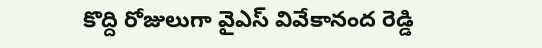కొద్ది రోజులుగా వైఎస్ వివేకానంద రెడ్డి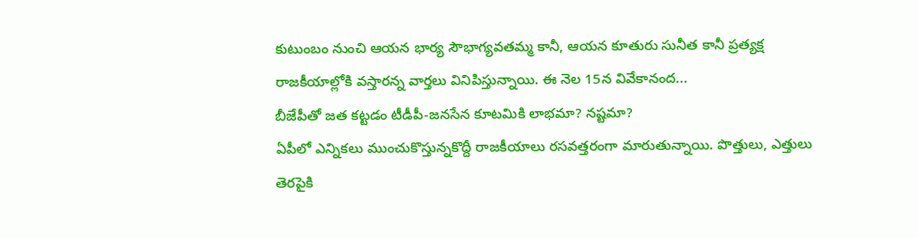కుటుంబం నుంచి ఆయన భార్య సౌభాగ్యవతమ్మ కానీ, ఆయన కూతురు సునీత కానీ ప్రత్యక్ష రాజకీయాల్లోకి వస్తారన్న వార్తలు వినిపిస్తున్నాయి. ఈ నెల 15న వివేకానంద...
బీజేపీతో జత కట్టడం టీడీపీ-జనసేన కూటమికి లాభమా? నష్టమా?
ఏపీలో ఎన్నికలు ముంచుకొస్తున్నకొద్దీ రాజకీయాలు రసవత్తరంగా మారుతున్నాయి. పొత్తులు, ఎత్తులు తెరపైకి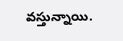వస్తున్నాయి.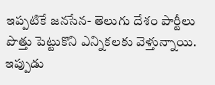ఇప్పటికే జనసేన- తెలుగు దేశం పార్టీలు పొత్తు పెట్టుకొని ఎన్నికలకు వెళ్తున్నాయి. ఇప్పుడు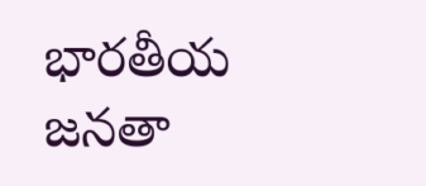భారతీయ జనతా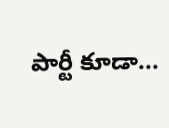పార్టీ కూడా...